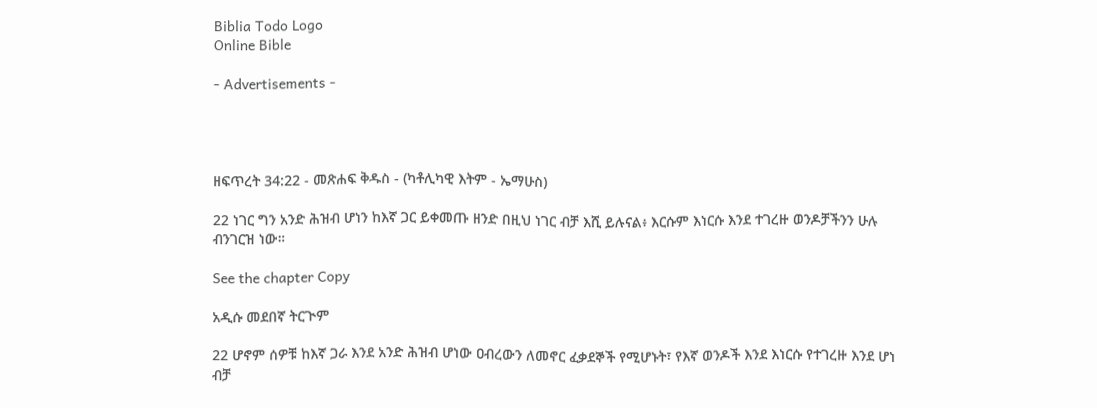Biblia Todo Logo
Online Bible

- Advertisements -




ዘፍጥረት 34:22 - መጽሐፍ ቅዱስ - (ካቶሊካዊ እትም - ኤማሁስ)

22 ነገር ግን አንድ ሕዝብ ሆነን ከእኛ ጋር ይቀመጡ ዘንድ በዚህ ነገር ብቻ እሺ ይሉናል፥ እርሱም እነርሱ እንደ ተገረዙ ወንዶቻችንን ሁሉ ብንገርዝ ነው።

See the chapter Copy

አዲሱ መደበኛ ትርጒም

22 ሆኖም ሰዎቹ ከእኛ ጋራ እንደ አንድ ሕዝብ ሆነው ዐብረውን ለመኖር ፈቃደኞች የሚሆኑት፣ የእኛ ወንዶች እንደ እነርሱ የተገረዙ እንደ ሆነ ብቻ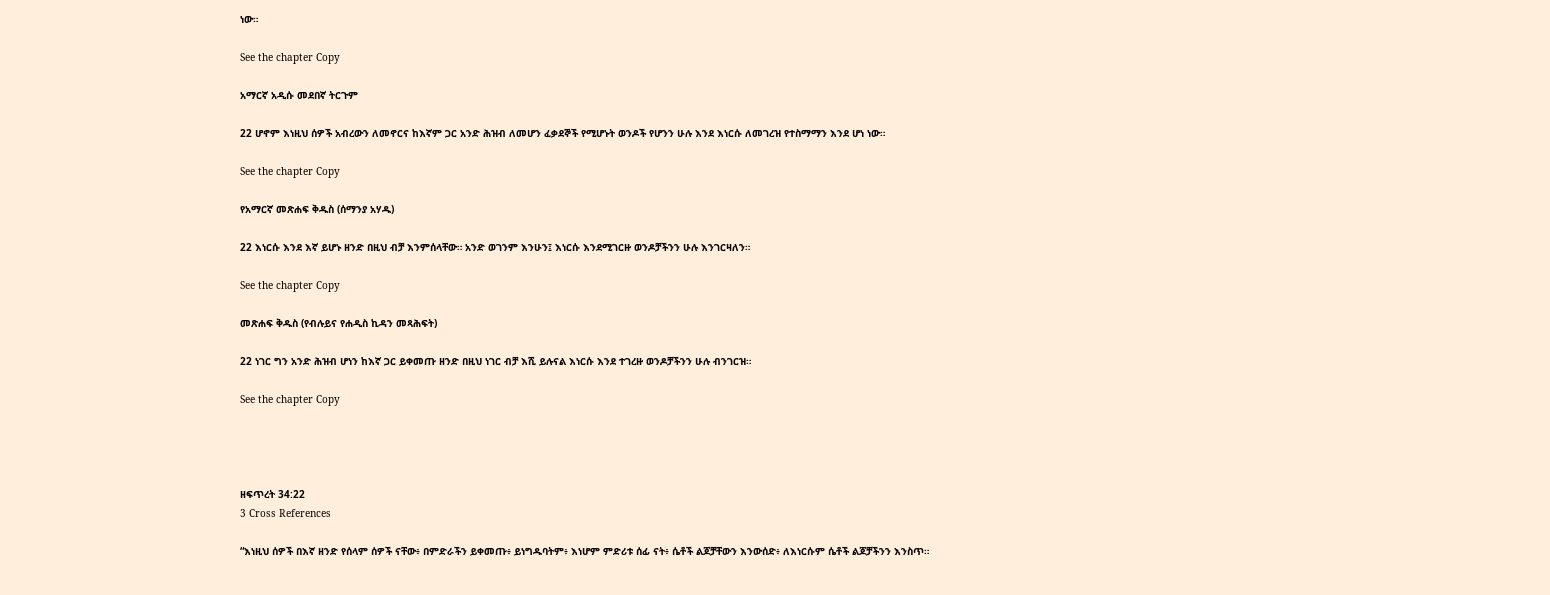ነው።

See the chapter Copy

አማርኛ አዲሱ መደበኛ ትርጉም

22 ሆኖም እነዚህ ሰዎች አብረውን ለመኖርና ከእኛም ጋር አንድ ሕዝብ ለመሆን ፈቃደኞች የሚሆኑት ወንዶች የሆንን ሁሉ እንደ እነርሱ ለመገረዝ የተስማማን እንደ ሆነ ነው።

See the chapter Copy

የአማርኛ መጽሐፍ ቅዱስ (ሰማንያ አሃዱ)

22 እነርሱ እንደ እኛ ይሆኑ ዘንድ በዚህ ብቻ እንምሰላቸው። አንድ ወገንም እንሁን፤ እነርሱ እንደሚገርዙ ወንዶቻችንን ሁሉ እንገርዛለን።

See the chapter Copy

መጽሐፍ ቅዱስ (የብሉይና የሐዲስ ኪዳን መጻሕፍት)

22 ነገር ግን አንድ ሕዝብ ሆነን ከእኛ ጋር ይቀመጡ ዘንድ በዚህ ነገር ብቻ እሺ ይሉናል እነርሱ እንደ ተገረዙ ወንዶቻችንን ሁሉ ብንገርዝ።

See the chapter Copy




ዘፍጥረት 34:22
3 Cross References

“እነዚህ ሰዎች በእኛ ዘንድ የሰላም ሰዎች ናቸው፥ በምድራችን ይቀመጡ፥ ይነግዱባትም፥ እነሆም ምድሪቱ ሰፊ ናት፥ ሴቶች ልጆቻቸውን እንውሰድ፥ ለእነርሱም ሴቶች ልጆቻችንን እንስጥ።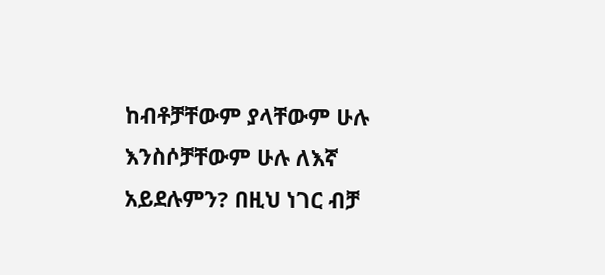ከብቶቻቸውም ያላቸውም ሁሉ እንስሶቻቸውም ሁሉ ለእኛ አይደሉምን? በዚህ ነገር ብቻ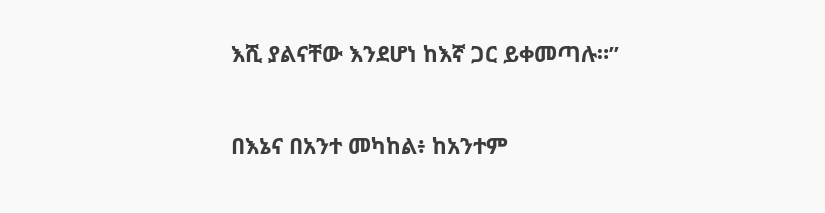እሺ ያልናቸው እንደሆነ ከእኛ ጋር ይቀመጣሉ።”


በእኔና በአንተ መካከል፥ ከአንተም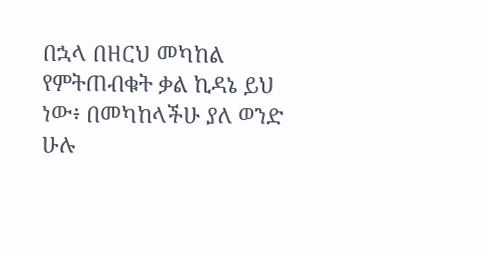በኋላ በዘርህ መካከል የምትጠብቁት ቃል ኪዳኔ ይህ ነው፥ በመካከላችሁ ያለ ወንድ ሁሉ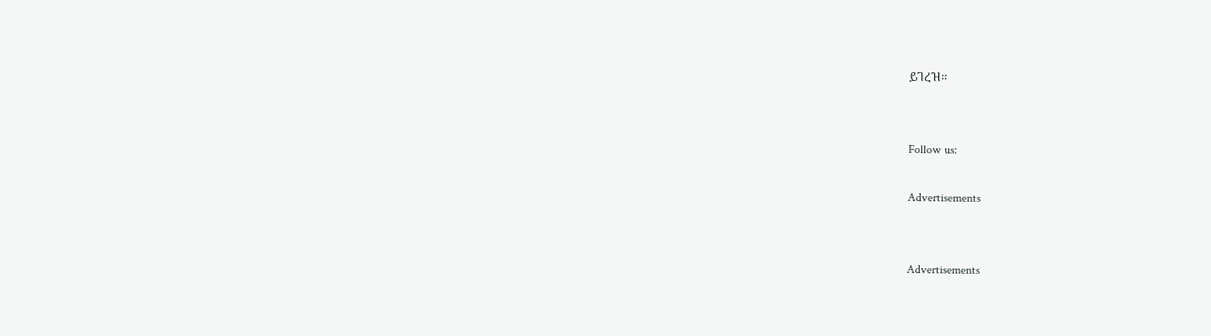ይገረዝ።


Follow us:

Advertisements


Advertisements